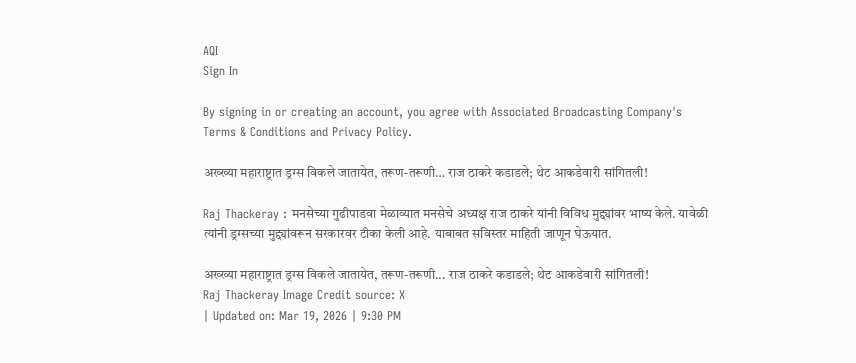AQI
Sign In

By signing in or creating an account, you agree with Associated Broadcasting Company's Terms & Conditions and Privacy Policy.

अख्ख्या महाराष्ट्रात ड्रग्स विकले जातायेत, तरूण-तरूणी… राज ठाकरे कडाडले; थेट आकडेवारी सांगितली!

Raj Thackeray : मनसेच्या गुढीपाडवा मेळाव्यात मनसेचे अध्यक्ष राज ठाकरे यांनी विविध मुद्द्यांवर भाष्य केले. यावेळी त्यांनी ड्रग्सच्या मुद्द्यांवरून सरकारवर टीका केली आहे. याबाबत सविस्तर माहिती जाणून घेऊयात.

अख्ख्या महाराष्ट्रात ड्रग्स विकले जातायेत, तरूण-तरूणी... राज ठाकरे कडाडले; थेट आकडेवारी सांगितली!
Raj Thackeray Image Credit source: X
| Updated on: Mar 19, 2026 | 9:30 PM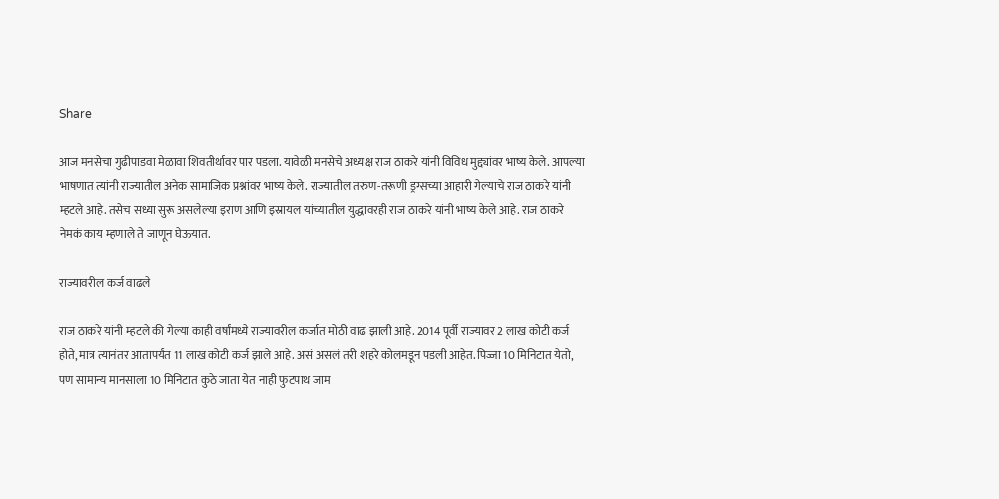Share

आज मनसेचा गुढीपाडवा मेळावा शिवतीर्थावर पार पडला. यावेळी मनसेचे अध्यक्ष राज ठाकरे यांनी विविध मुद्द्यांवर भाष्य केले. आपल्या भाषणात त्यांनी राज्यातील अनेक सामाजिक प्रश्नांवर भाष्य केले. राज्यातील तरुण-तरूणी ड्रग्सच्या आहारी गेल्याचे राज ठाकरे यांनी म्हटले आहे. तसेच सध्या सुरू असलेल्या इराण आणि इस्रायल यांच्यातील युद्धावरही राज ठाकरे यांनी भाष्य केले आहे. राज ठाकरे नेमकं काय म्हणाले ते जाणून घेऊयात.

राज्यावरील कर्ज वाढले

राज ठाकरे यांनी म्हटले की गेल्या काही वर्षांमध्ये राज्यावरील कर्जात मोठी वाढ झाली आहे. 2014 पूर्वी राज्यावर 2 लाख कोटी कर्ज होते, मात्र त्यानंतर आतापर्यंत 11 लाख कोटी कर्ज झाले आहे. असं असलं तरी शहरे कोलमडून पडली आहेत. पिज्जा 10 मिनिटात येतो, पण सामान्य मानसाला 10 मिनिटात कुठे जाता येत नाही फुटपाथ जाम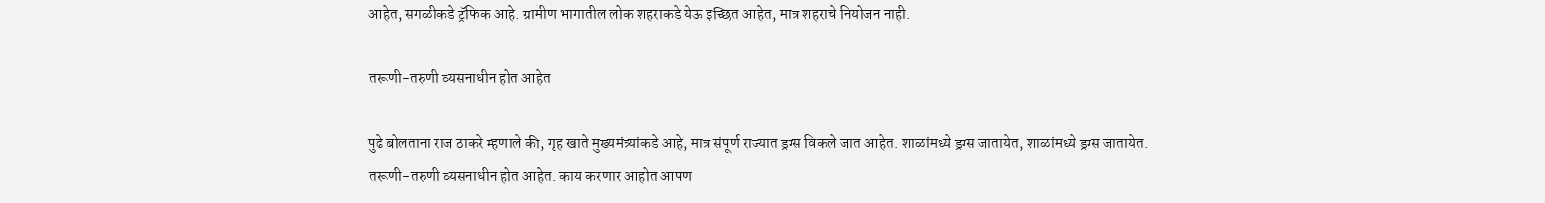आहेत, सगळीकडे ट्रॅफिक आहे. ग्रामीण भागातील लोक शहराकडे येऊ इच्छित आहेत, मात्र शहराचे नियोजन नाही.

तरूणी-तरुणी व्यसनाधीन होत आहेत

पुढे बोलताना राज ठाकरे म्हणाले की, गृह खाते मुख्यमंत्र्यांकडे आहे, मात्र संपूर्ण राज्यात ड्रग्स विकले जात आहेत. शाळांमध्ये ड्रग्स जातायेत, शाळांमध्ये ड्रग्स जातायेत. तरूणी-तरुणी व्यसनाधीन होत आहेत. काय करणार आहोत आपण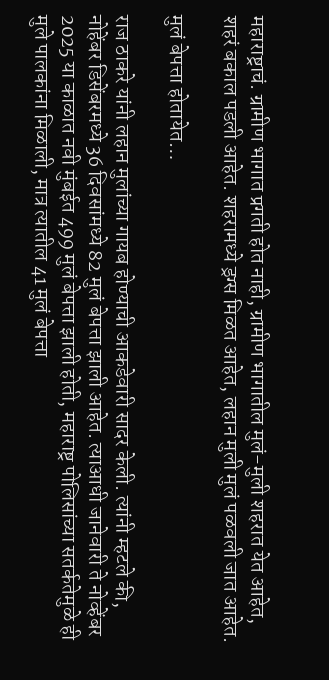महाराष्ट्राचं. ग्रामीण भागात प्रगती होत नाही, ग्रामीण भागातील मुलं-मुली शहरात येत आहेत, शहरं बकाल पडली आहेत. शहरामध्ये ड्रग्स मिळत आहेत, लहान मुली मुलं पळवली जात आहेत.

मुलं बेपत्ता होतायेत…

राज ठाकरे यांनी लहान मुलांच्या गायब होण्याची आकडेवारी सादर केली. त्यांनी म्हटले की, नोहेंबर डिसेंबरमध्ये 36 दिवसांमध्ये 82 मुलं बेपत्ता झाली आहेत. त्याआधी जानेवारी ते नोव्हेंबर 2025 या काळात नवी मुंबईत 499 मुलं बेपत्ता झाली होती, महाराष्ट्र पोलिसांच्या सतर्कतेमुळे ही मुले पालकांना मिळाली, मात्र त्यातील 41 मुलं बेपत्ता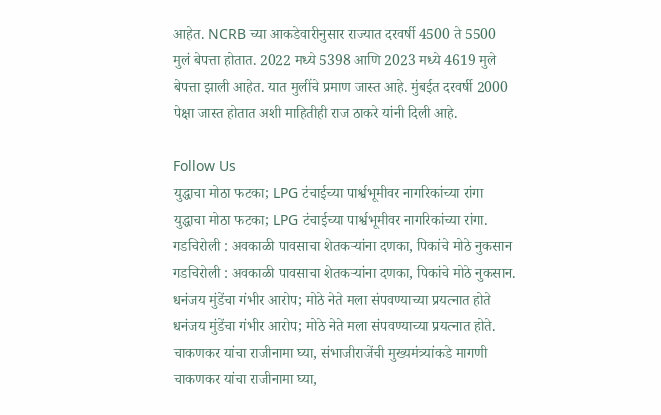आहेत. NCRB च्या आकडेवारीनुसार राज्यात दरवर्षी 4500 ते 5500 मुलं बेपत्ता होतात. 2022 मध्ये 5398 आणि 2023 मध्ये 4619 मुले बेपत्ता झाली आहेत. यात मुलींचे प्रमाण जास्त आहे. मुंबईत दरवर्षी 2000 पेक्षा जास्त होतात अशी माहितीही राज ठाकरे यांनी दिली आहे.

Follow Us
युद्धाचा मोठा फटका; LPG टंचाईच्या पार्श्वभूमीवर नागरिकांच्या रांगा
युद्धाचा मोठा फटका; LPG टंचाईच्या पार्श्वभूमीवर नागरिकांच्या रांगा.
गडचिरोली : अवकाळी पावसाचा शेतकऱ्यांना दणका, पिकांचे मोठे नुकसान
गडचिरोली : अवकाळी पावसाचा शेतकऱ्यांना दणका, पिकांचे मोठे नुकसान.
धनंजय मुंडेंचा गंभीर आरोप; मोठे नेते मला संपवण्याच्या प्रयत्नात होते
धनंजय मुंडेंचा गंभीर आरोप; मोठे नेते मला संपवण्याच्या प्रयत्नात होते.
चाकणकर यांचा राजीनामा घ्या, संभाजीराजेंची मुख्यमंत्र्यांकडे मागणी
चाकणकर यांचा राजीनामा घ्या,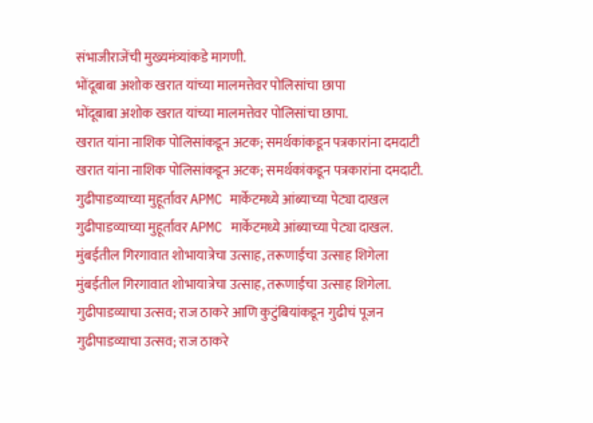संभाजीराजेंची मुख्यमंत्र्यांकडे मागणी.
भोंदूबाबा अशोक खरात यांच्या मालमत्तेवर पोलिसांचा छापा
भोंदूबाबा अशोक खरात यांच्या मालमत्तेवर पोलिसांचा छापा.
खरात यांना नाशिक पोलिसांकडून अटक; समर्थकांकडून पत्रकारांना दमदाटी
खरात यांना नाशिक पोलिसांकडून अटक; समर्थकांकडून पत्रकारांना दमदाटी.
गुढीपाडव्याच्या मुहूर्तावर APMC मार्केटमध्ये आंब्याच्या पेट्या दाखल
गुढीपाडव्याच्या मुहूर्तावर APMC मार्केटमध्ये आंब्याच्या पेट्या दाखल.
मुंबईतील गिरगावात शोभायात्रेचा उत्साह, तरूणाईचा उत्साह शिगेला
मुंबईतील गिरगावात शोभायात्रेचा उत्साह, तरूणाईचा उत्साह शिगेला.
गुढीपाडव्याचा उत्सव; राज ठाकरे आणि कुटुंबियांकडून गुढीचं पूजन
गुढीपाडव्याचा उत्सव; राज ठाकरे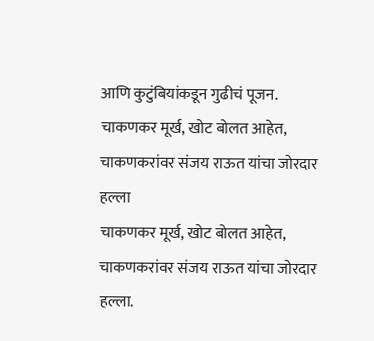आणि कुटुंबियांकडून गुढीचं पूजन.
चाकणकर मूर्ख, खोट बोलत आहेत, चाकणकरांवर संजय राऊत यांचा जोरदार हल्ला
चाकणकर मूर्ख, खोट बोलत आहेत, चाकणकरांवर संजय राऊत यांचा जोरदार हल्ला.